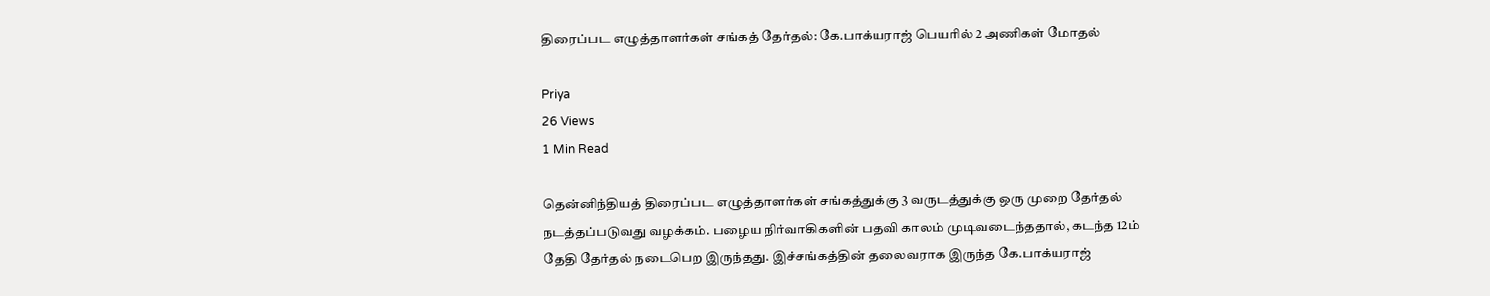திரைப்பட எழுத்தாளர்கள் சங்கத் தேர்தல்: கே.பாக்யராஜ் பெயரில் 2 அணிகள் மோதல்

Priya
26 Views
1 Min Read

தென்னிந்தியத் திரைப்பட எழுத்தாளர்கள் சங்கத்துக்கு 3 வருடத்துக்கு ஒரு முறை தேர்தல் நடத்தப்படுவது வழக்கம். பழைய நிர்வாகிகளின் பதவி காலம் முடிவடைந்ததால், கடந்த 12ம் தேதி தேர்தல் நடைபெற இருந்தது. இச்சங்கத்தின் தலைவராக இருந்த கே.பாக்யராஜ்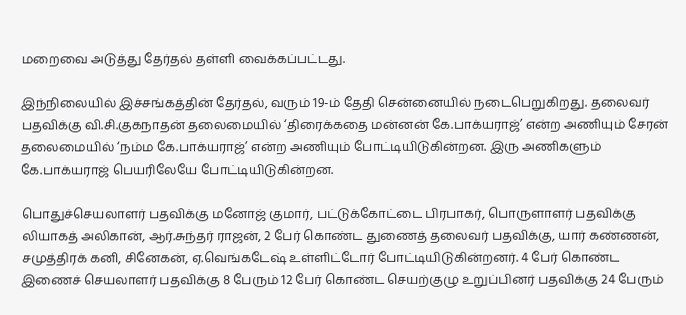மறைவை அடுத்து தேர்தல் தள்ளி வைக்கப்பட்டது.

இந்நிலையில் இச்சங்கத்தின் தேர்தல், வரும் 19-ம் தேதி சென்னையில் நடைபெறுகிறது. தலைவர் பதவிக்கு வி.சி.குகநாதன் தலைமையில் ‘திரைக்கதை மன்னன் கே.பாக்யராஜ்’ என்ற அணியும் சேரன் தலைமையில் ‘நம்ம கே.பாக்யராஜ்’ என்ற அணியும் போட்டியிடுகின்றன. இரு அணிகளும் கே.பாக்யராஜ் பெயரிலேயே போட்டியிடுகின்றன.

பொதுச்செயலாளர் பதவிக்கு மனோஜ் குமார், பட்டுக்கோட்டை பிரபாகர், பொருளாளர் பதவிக்கு லியாகத் அலிகான், ஆர்.சுந்தர் ராஜன், 2 பேர் கொண்ட துணைத் தலைவர் பதவிக்கு, யார் கண்ணன், சமுத்திரக் கனி, சினேகன், ஏ.வெங்கடேஷ் உள்ளிட்டோர் போட்டியிடுகின்றனர். 4 பேர் கொண்ட இணைச் செயலாளர் பதவிக்கு 8 பேரும் 12 பேர் கொண்ட செயற்குழு உறுப்பினர் பதவிக்கு 24 பேரும்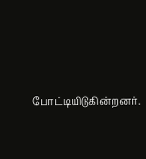போட்டியிடுகின்றனர்.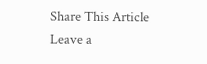Share This Article
Leave a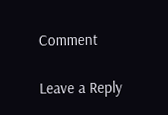Comment

Leave a Reply